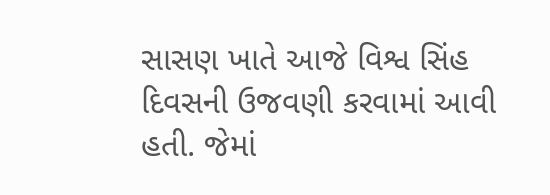સાસણ ખાતે આજે વિશ્વ સિંહ દિવસની ઉજવણી કરવામાં આવી હતી. જેમાં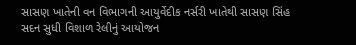સાસણ ખાતેની વન વિભાગની આયુર્વેદીક નર્સરી ખાતેથી સાસણ સિંહ સદન સુધી વિશાળ રેલીનું આયોજન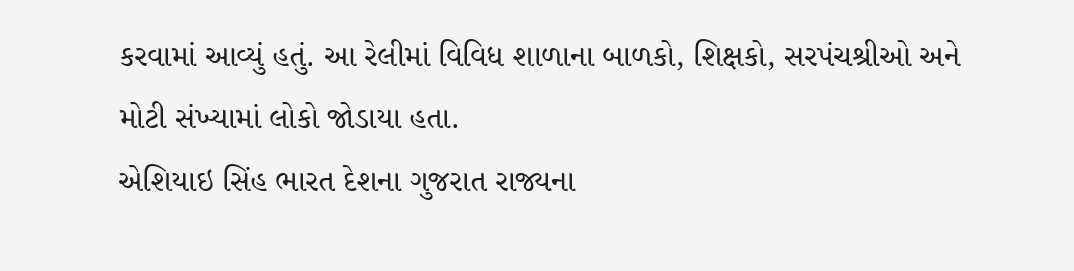કરવામાં આવ્યું હતું. આ રેલીમાં વિવિધ શાળાના બાળકો, શિક્ષકો, સરપંચશ્રીઓ અને મોટી સંખ્યામાં લોકો જોડાયા હતા.
એશિયાઇ સિંહ ભારત દેશના ગુજરાત રાજ્યના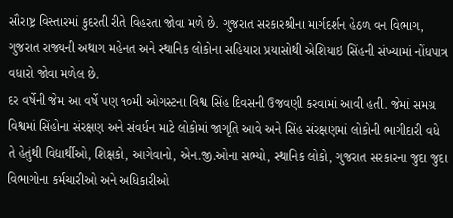સૌરાષ્ટ્ર વિસ્તારમાં કુદરતી રીતે વિહરતા જોવા મળે છે. ગુજરાત સરકારશ્રીના માર્ગદર્શન હેઠળ વન વિભાગ, ગુજરાત રાજ્યની અથાગ મહેનત અને સ્થાનિક લોકોના સહિયારા પ્રયાસોથી એશિયાઇ સિંહની સંખ્યામાં નોંધપાત્ર વધારો જોવા મળેલ છે.
દર વર્ષેની જેમ આ વર્ષે પણ ૧૦મી ઓગસ્ટના વિશ્વ સિંહ દિવસની ઉજવણી કરવામાં આવી હતી. જેમાં સમગ્ર વિશ્વમાં સિંહોના સંરક્ષણ અને સંવર્ધન માટે લોકોમાં જાગૃતિ આવે અને સિંહ સંરક્ષણમાં લોકોની ભાગીદારી વધે તે હેતુંથી વિદ્યાર્થીઓ, શિક્ષકો, આગેવાનો, એન.જી.ઓના સભ્યો, સ્થાનિક લોકો, ગુજરાત સરકારના જુદા જુદા વિભાગોના કર્મચારીઓ અને અધિકારીઓ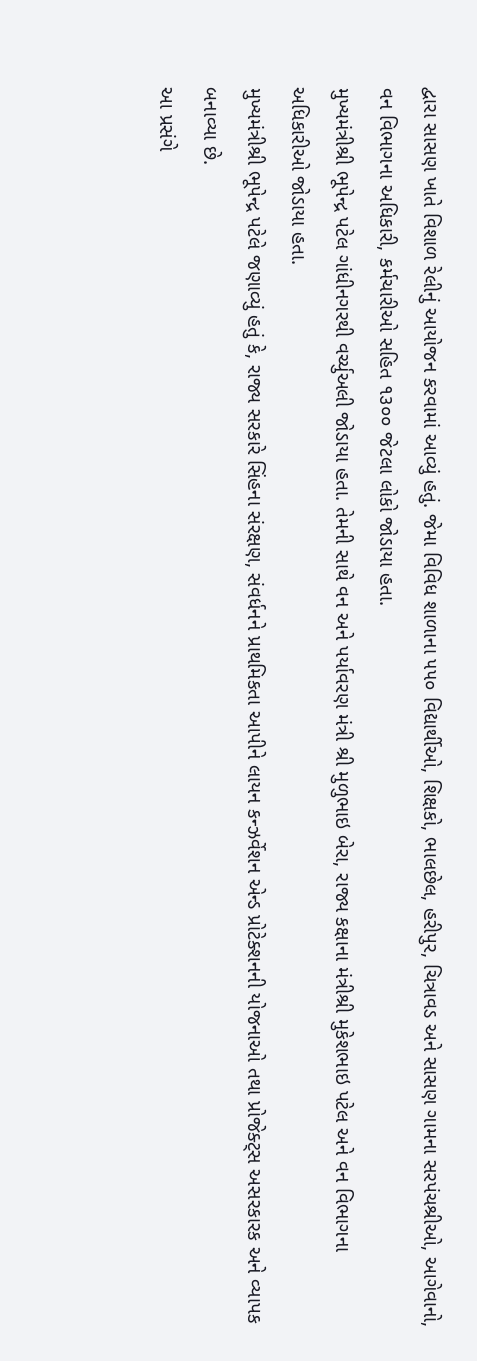દ્વારા સાસણ ખાતે વિશાળ રેલીનું આયોજન કરવામાં આવ્યું હતું. જેમા વિવિધ શાળાના ૫૫૦ વિદ્યાર્થીઓ, શિક્ષકો, ભાલછેલ, હરીપુર, ચિત્રાવડ અને સાસણ ગામના સરપંચશ્રીઓ, આગેવાનો, વન વિભાગના અધિકારી, કર્મચારીઓ સહિત ૧૩૦૦ જેટલા લોકો જોડાયા હતા.
મુખ્યમંત્રીશ્રી ભૂપેન્દ્ર પટેલ ગાંધીનગરથી વર્ચ્યુઅલી જોડાયા હતા. તેમની સાથે વન અને પર્યાવરણ મંત્રી શ્રી મુળુભાઇ બેરા, રાજ્ય કક્ષાના મંત્રીશ્રી મુકેશભાઇ પટેલ અને વન વિભાગના અધિકારીઓ જોડાયા હતા.
મુખ્યમંત્રીશ્રી ભૂપેન્દ્ર પટેલે જણાવ્યું હતું કે, રાજ્ય સરકારે સિંહના સંરક્ષણ, સંવર્ધનને પ્રાથમિકતા આપીને લાયન કન્ઝર્વેશન એન્ડ પ્રોટેક્શનની યોજનાઓ તથા પ્રોજેક્ટ્સ અસરકારક અને વ્યાપક બનાવ્યા છે.
આ પ્રસંગે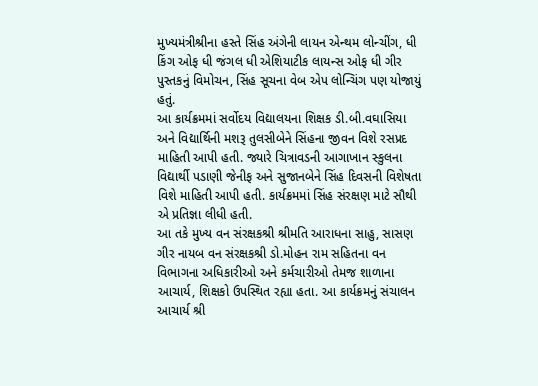મુખ્યમંત્રીશ્રીના હસ્તે સિંહ અંગેની લાયન એન્થમ લોન્ચીંગ, ધી કિંગ ઓફ ધી જંગલ ધી એશિયાટીક લાયન્સ ઓફ ધી ગીર પુસ્તકનું વિમોચન, સિંહ સૂચના વેબ એપ લોન્ચિંગ પણ યોજાયું હતું.
આ કાર્યક્રમમાં સર્વોદય વિદ્યાલયના શિક્ષક ડી.બી.વઘાસિયા અને વિદ્યાર્થિની મશરૂ તુલસીબેને સિંહના જીવન વિશે રસપ્રદ માહિતી આપી હતી. જ્યારે ચિત્રાવડની આગાખાન સ્કુલના વિદ્યાર્થી પડાણી જેનીફ અને સુજાનબેને સિંહ દિવસની વિશેષતા વિશે માહિતી આપી હતી. કાર્યક્રમમાં સિંહ સંરક્ષણ માટે સૌથી એ પ્રતિજ્ઞા લીધી હતી.
આ તકે મુખ્ય વન સંરક્ષકશ્રી શ્રીમતિ આરાધના સાહુ, સાસણ ગીર નાયબ વન સંરક્ષકશ્રી ડો.મોહન રામ સહિતના વન વિભાગના અધિકારીઓ અને કર્મચારીઓ તેમજ શાળાના આચાર્ય, શિક્ષકો ઉપસ્થિત રહ્યા હતા. આ કાર્યક્રમનું સંચાલન આચાર્ય શ્રી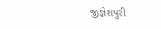જીજ્ઞેશપુરી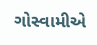ગોસ્વામીએ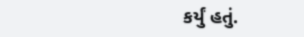કર્યું હતું.